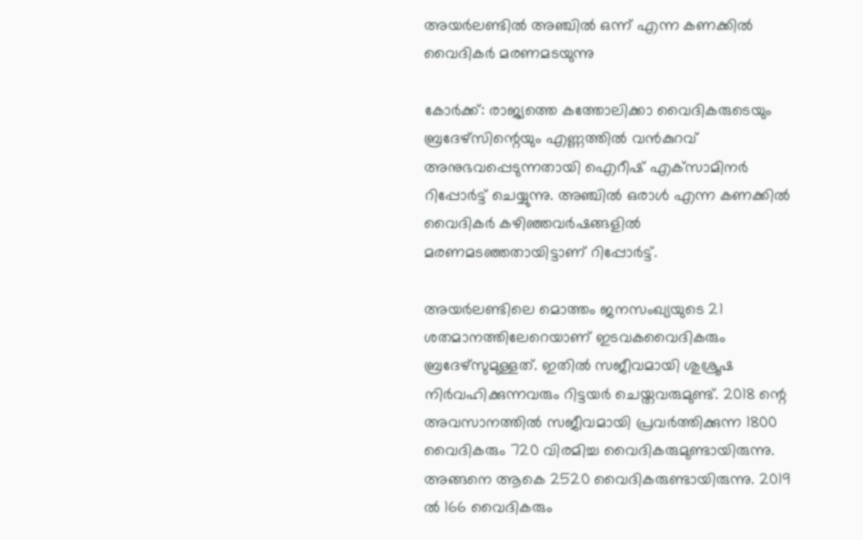അയര്‍ലണ്ടില്‍ അഞ്ചില്‍ ഒന്ന് എന്ന കണക്കില്‍ വൈദികര്‍ മരണമടയുന്നു

കോര്‍ക്ക്: രാജ്യത്തെ കത്തോലിക്കാ വൈദികരുടെയും ബ്രദേഴ്‌സിന്റെയും എണ്ണത്തില്‍ വന്‍കുറവ് അനുഭവപ്പെടുന്നതായി ഐറീഷ് എക്‌സാമിനര്‍ റിപ്പോര്‍ട്ട് ചെയ്യുന്നു. അഞ്ചില്‍ ഒരാള്‍ എന്ന കണക്കില്‍ വൈദികര്‍ കഴിഞ്ഞവര്‍ഷങ്ങളില്‍ മരണമടഞ്ഞതായിട്ടാണ് റിപ്പോര്‍ട്ട്.

അയര്‍ലണ്ടിലെ മൊത്തം ജനസംഖ്യയുടെ 21 ശതമാനത്തിലേറെയാണ് ഇടവകവൈദികരും ബ്രദേഴ്‌സുമുള്ളത്. ഇതില്‍ സജീവമായി ശുശ്രൂഷ നിര്‍വഹിക്കുന്നവരും റിട്ടയര്‍ ചെയ്തവരുമുണ്ട്. 2018 ന്റെ അവസാനത്തില്‍ സജീവമായി പ്രവര്‍ത്തിക്കുന്ന 1800 വൈദികരും 720 വിരമിച്ച വൈദികരുമുണ്ടായിരുന്നു. അങ്ങനെ ആകെ 2520 വൈദികരുണ്ടായിരുന്നു. 2019 ല്‍ 166 വൈദികരും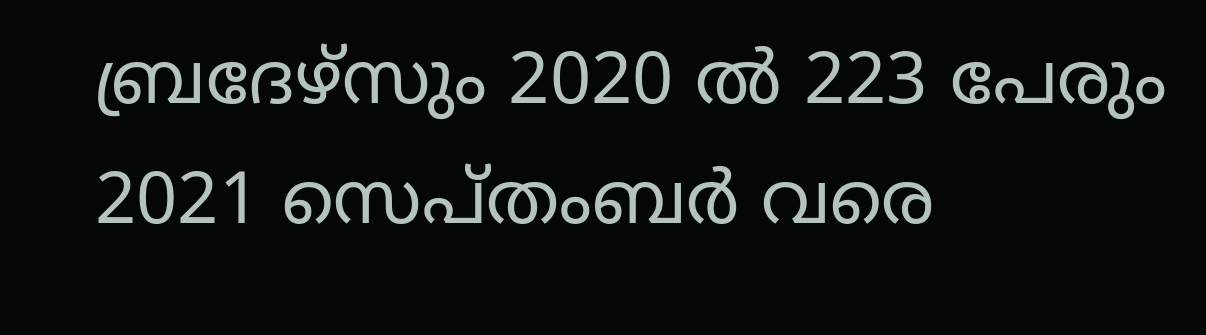ബ്രദേഴ്‌സും 2020 ല്‍ 223 പേരും 2021 സെപ്തംബര്‍ വരെ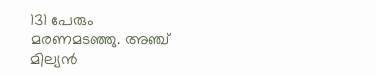131 പേരും മരണമടഞ്ഞു. അഞ്ച് മില്യന്‍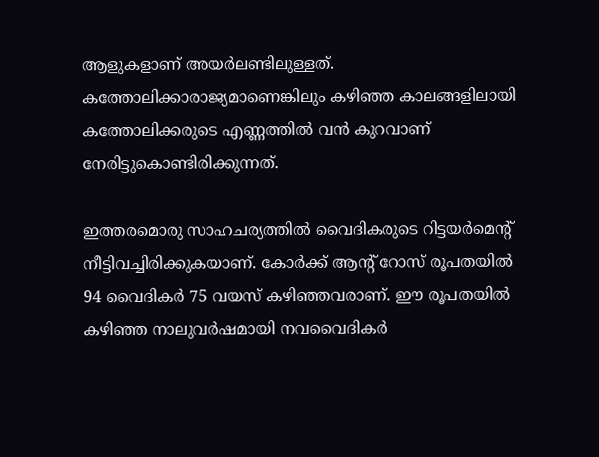ആളുകളാണ് അയര്‍ലണ്ടിലുള്ളത്. കത്തോലിക്കാരാജ്യമാണെങ്കിലും കഴിഞ്ഞ കാലങ്ങളിലായി കത്തോലിക്കരുടെ എണ്ണത്തില്‍ വന്‍ കുറവാണ് നേരിട്ടുകൊണ്ടിരിക്കുന്നത്.

ഇത്തരമൊരു സാഹചര്യത്തില്‍ വൈദികരുടെ റിട്ടയര്‍മെന്റ് നീട്ടിവച്ചിരിക്കുകയാണ്. കോര്‍ക്ക് ആന്റ് റോസ് രൂപതയില്‍ 94 വൈദികര്‍ 75 വയസ് കഴിഞ്ഞവരാണ്. ഈ രൂപതയില്‍ കഴിഞ്ഞ നാലുവര്‍ഷമായി നവവൈദികര്‍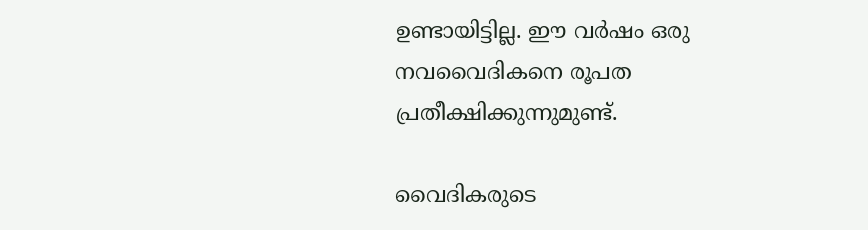ഉണ്ടായിട്ടില്ല. ഈ വര്‍ഷം ഒരു നവവൈദികനെ രൂപത പ്രതീക്ഷിക്കുന്നുമുണ്ട്.

വൈദികരുടെ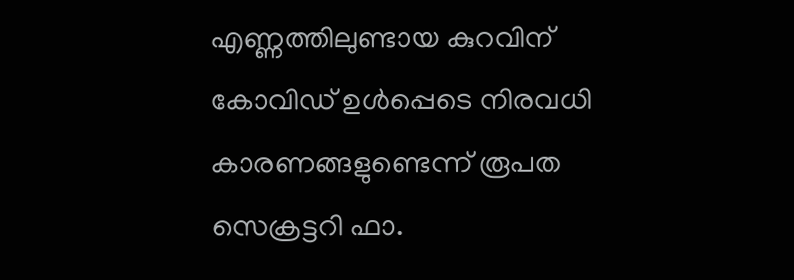എണ്ണത്തിലുണ്ടായ കുറവിന് കോവിഡ് ഉള്‍പ്പെടെ നിരവധി കാരണങ്ങളുണ്ടെന്ന് രൂപത സെക്രട്ടറി ഫാ.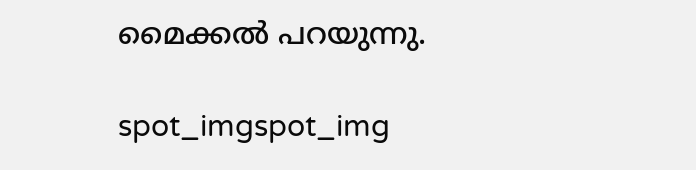മൈക്കല്‍ പറയുന്നു.

spot_imgspot_img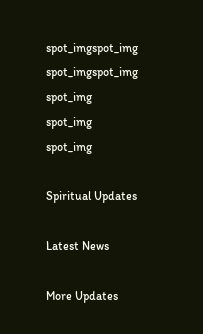spot_imgspot_img
spot_imgspot_img
spot_img
spot_img
spot_img

Spiritual Updates

Latest News

More Updates